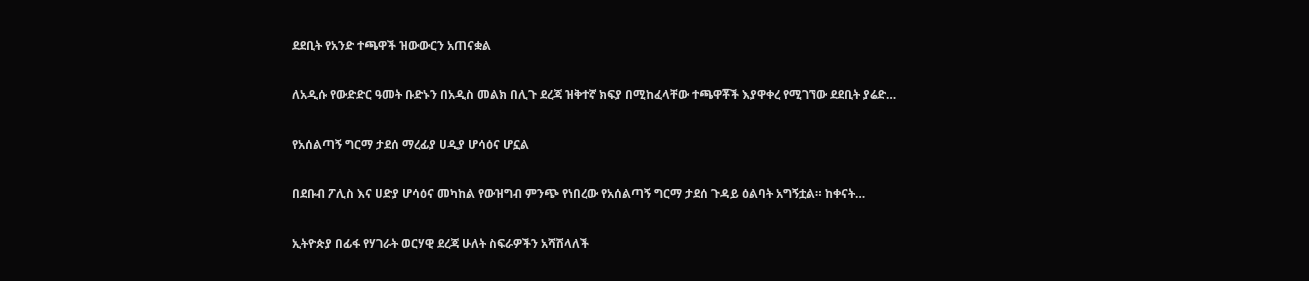ደደቢት የአንድ ተጫዋች ዝውውርን አጠናቋል

ለአዲሱ የውድድር ዓመት ቡድኑን በአዲስ መልክ በሊጉ ደረጃ ዝቅተኛ ክፍያ በሚከፈላቸው ተጫዋቾች እያዋቀረ የሚገኘው ደደቢት ያሬድ…

የአሰልጣኝ ግርማ ታደሰ ማረፊያ ሀዲያ ሆሳዕና ሆኗል

በደቡብ ፖሊስ እና ሀድያ ሆሳዕና መካከል የውዝግብ ምንጭ የነበረው የአሰልጣኝ ግርማ ታደሰ ጉዳይ ዕልባት አግኝቷል። ከቀናት…

ኢትዮጵያ በፊፋ የሃገራት ወርሃዊ ደረጃ ሁለት ስፍራዎችን አሻሽላለች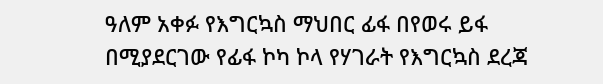ዓለም አቀፉ የእግርኳስ ማህበር ፊፋ በየወሩ ይፋ በሚያደርገው የፊፋ ኮካ ኮላ የሃገራት የእግርኳስ ደረጃ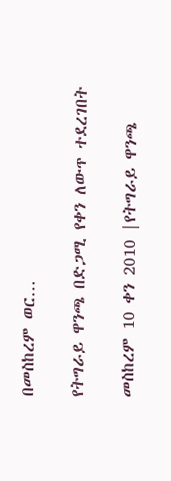በመስከረም ወር…

የትግራይ ዋንጫ በድጋሚ የቀን ለውጥ ተደረገበት

መስከረም 10 ቀን 2010 |የትግራይ ዋንጫ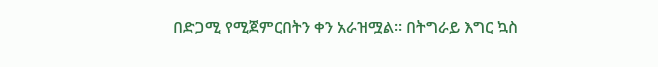በድጋሚ የሚጀምርበትን ቀን አራዝሟል። በትግራይ እግር ኳስ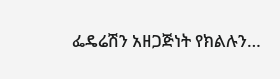ፌዴሬሽን አዘጋጅነት የክልሉን…